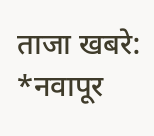ताजा खबरे:
*नवापूर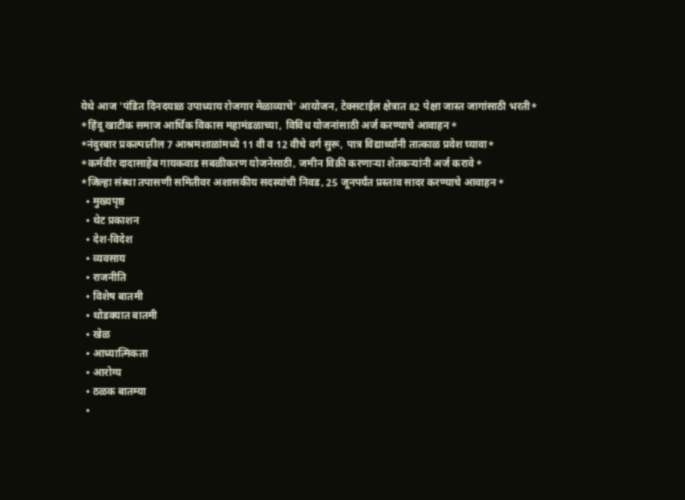येथे आज 'पंडित दिनदयाळ उपाध्याय रोजगार मेळाव्याचे' आयोजन, टेक्सटाईल क्षेत्रात 82 पेक्षा जास्त जागांसाठी भरती*
*हिंदू खाटीक समाज आर्थिक विकास महामंडळाच्या, विविध योजनांसाठी अर्ज करण्याचे आवाहन*
*नंदुरबार प्रकल्पातील 7 आश्रमशाळांमध्ये 11 वी व 12 वीचे वर्ग सुरू, पात्र विद्यार्थ्यांनी तात्काळ प्रवेश घ्यावा*
*कर्मवीर दादासाहेब गायकवाड सबळीकरण योजनेसाठी, जमीन विक्री करणाऱ्या शेतकऱ्यांनी अर्ज करावे*
*जिल्हा संस्था तपासणी समितीवर अशासकीय सदस्यांची निवड, 25 जूनपर्यंत प्रस्ताव सादर करण्याचे आवाहन*
  • मुख्यपृष्ठ
  • थेट प्रकाशन
  • देश-विदेश
  • व्यवसाय
  • राजनीति
  • विशेष बातमी
  • थोडक्यात बातमी
  • खेळ
  • आध्यात्मिकता
  • आरोग्य
  • ठळक बातम्या
  •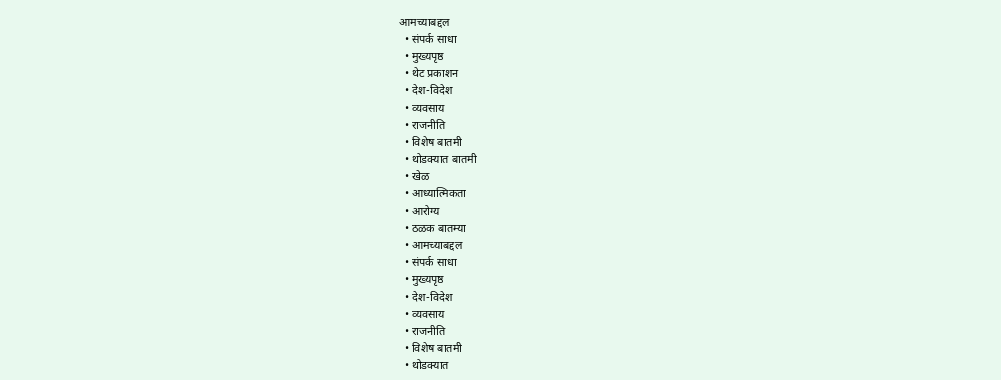आमच्याबद्दल
  • संपर्क साधा
  • मुख्यपृष्ठ
  • थेट प्रकाशन
  • देश-विदेश
  • व्यवसाय
  • राजनीति
  • विशेष बातमी
  • थोडक्यात बातमी
  • खेळ
  • आध्यात्मिकता
  • आरोग्य
  • ठळक बातम्या
  • आमच्याबद्दल
  • संपर्क साधा
  • मुख्यपृष्ठ
  • देश-विदेश
  • व्यवसाय
  • राजनीति
  • विशेष बातमी
  • थोडक्यात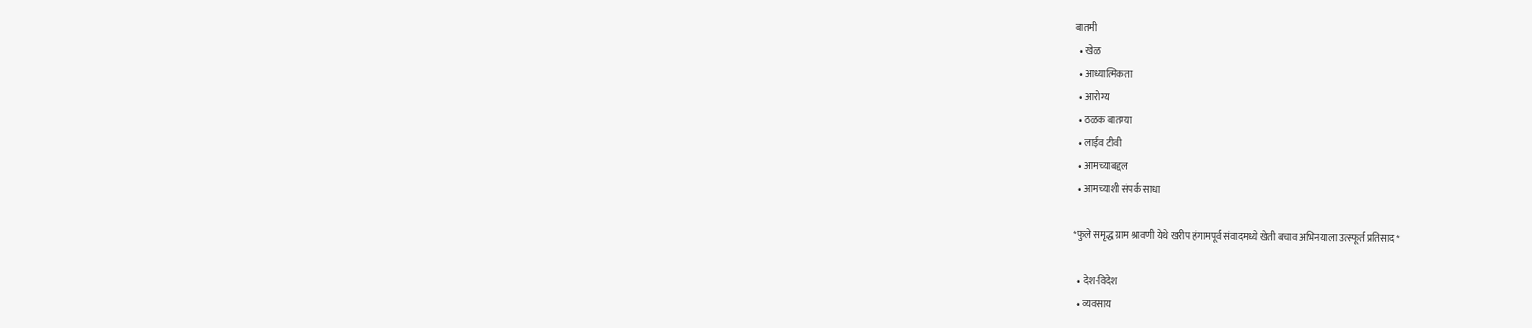बातमी
  • खेळ
  • आध्यात्मिकता
  • आरोग्य
  • ठळक बातम्या
  • लाईव टीवी
  • आमच्याबद्दल
  • आमच्याशी संपर्क साधा

*फुले समृद्ध ग्राम श्रावणी येथे खरीप हंगामपूर्व संवादमध्ये खेती बचाव अभिनयाला उत्स्फूर्त प्रतिसाद*

  • देश-विदेश
  • व्यवसाय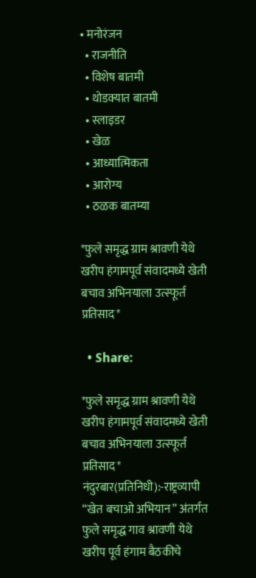• मनोरंजन
  • राजनीति
  • विशेष बातमी
  • थोडक्यात बातमी
  • स्लाइडर
  • खेळ
  • आध्यात्मिकता
  • आरोग्य
  • ठळक बातम्या

*फुले समृद्ध ग्राम श्रावणी येथे खरीप हंगामपूर्व संवादमध्ये खेती बचाव अभिनयाला उत्स्फूर्त प्रतिसाद*

  • Share:

*फुले समृद्ध ग्राम श्रावणी येथे खरीप हंगामपूर्व संवादमध्ये खेती बचाव अभिनयाला उत्स्फूर्त प्रतिसाद*
नंदुरबार(प्रतिनिधी):-राष्ट्रव्यापी “खेत बचाओ अभियान” अंतर्गत फुले समृद्ध गाव श्रावणी येथे खरीप पूर्व हंगाम बैठकीचे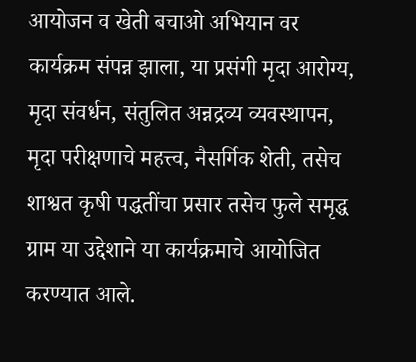आयोजन व खेती बचाओ अभियान वर कार्यक्रम संपन्न झाला, या प्रसंगी मृदा आरोग्य, मृदा संवर्धन, संतुलित अन्नद्रव्य व्यवस्थापन, मृदा परीक्षणाचे महत्त्व, नैसर्गिक शेती, तसेच शाश्वत कृषी पद्धतींचा प्रसार तसेच फुले समृद्ध ग्राम या उद्देशाने या कार्यक्रमाचे आयोजित करण्यात आले.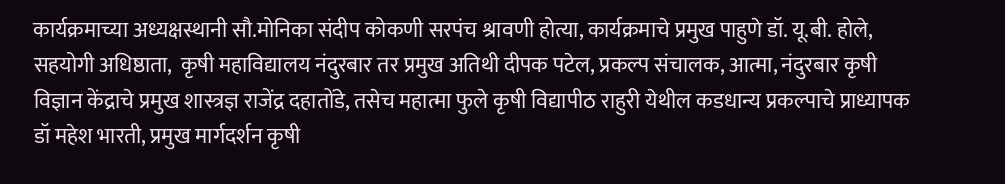कार्यक्रमाच्या अध्यक्षस्थानी सौ.मोनिका संदीप कोकणी सरपंच श्रावणी होत्या, कार्यक्रमाचे प्रमुख पाहुणे डॉ. यू.बी. होले, सहयोगी अधिष्ठाता,  कृषी महाविद्यालय नंदुरबार तर प्रमुख अतिथी दीपक पटेल, प्रकल्प संचालक, आत्मा, नंदुरबार कृषी विज्ञान केंद्राचे प्रमुख शास्त्रज्ञ राजेंद्र दहातोंडे, तसेच महात्मा फुले कृषी विद्यापीठ राहुरी येथील कडधान्य प्रकल्पाचे प्राध्यापक डॉ महेश भारती, प्रमुख मार्गदर्शन कृषी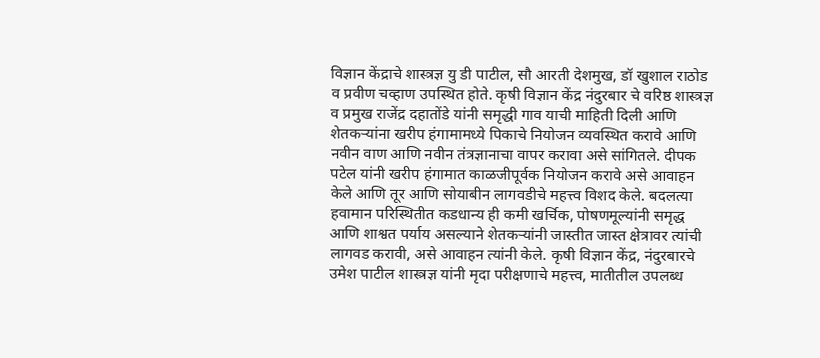विज्ञान केंद्राचे शास्त्रज्ञ यु डी पाटील, सौ आरती देशमुख, डॉ खुशाल राठोड व प्रवीण चव्हाण उपस्थित होते. कृषी विज्ञान केंद्र नंदुरबार चे वरिष्ठ शास्त्रज्ञ व प्रमुख राजेंद्र दहातोंडे यांनी समृद्धी गाव याची माहिती दिली आणि शेतकऱ्यांना खरीप हंगामामध्ये पिकाचे नियोजन व्यवस्थित करावे आणि नवीन वाण आणि नवीन तंत्रज्ञानाचा वापर करावा असे सांगितले. दीपक पटेल यांनी खरीप हंगामात काळजीपूर्वक नियोजन करावे असे आवाहन केले आणि तूर आणि सोयाबीन लागवडीचे महत्त्व विशद केले. बदलत्या हवामान परिस्थितीत कडधान्य ही कमी खर्चिक, पोषणमूल्यांनी समृद्ध आणि शाश्वत पर्याय असल्याने शेतकऱ्यांनी जास्तीत जास्त क्षेत्रावर त्यांची लागवड करावी, असे आवाहन त्यांनी केले. कृषी विज्ञान केंद्र, नंदुरबारचे उमेश पाटील शास्त्रज्ञ यांनी मृदा परीक्षणाचे महत्त्व, मातीतील उपलब्ध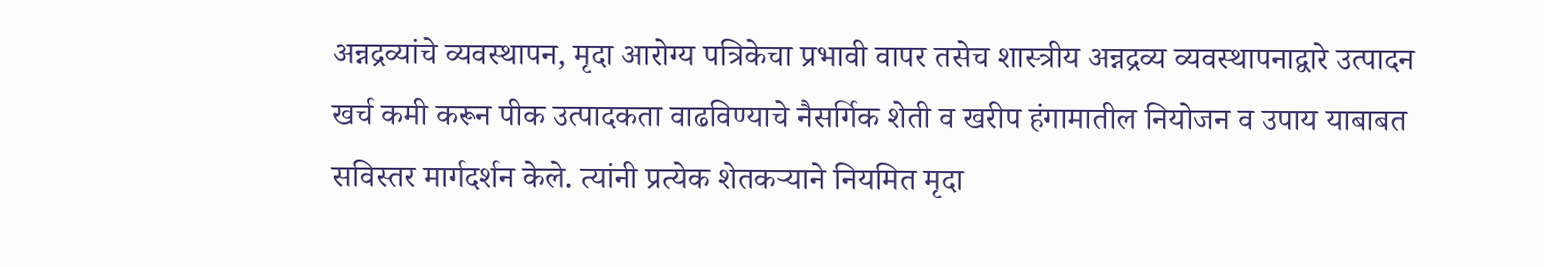अन्नद्रव्यांचे व्यवस्थापन, मृदा आरोग्य पत्रिकेचा प्रभावी वापर तसेच शास्त्रीय अन्नद्रव्य व्यवस्थापनाद्वारे उत्पादन खर्च कमी करून पीक उत्पादकता वाढविण्याचे नैसर्गिक शेती व खरीप हंगामातील नियोजन व उपाय याबाबत सविस्तर मार्गदर्शन केले. त्यांनी प्रत्येक शेतकऱ्याने नियमित मृदा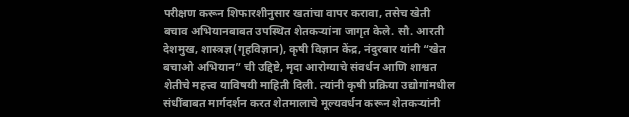परीक्षण करून शिफारशीनुसार खतांचा वापर करावा, तसेच खेती बचाव अभियानबाबत उपस्थित शेतकऱ्यांना जागृत केले. सौ. आरती देशमुख, शास्त्रज्ञ(गृहविज्ञान), कृषी विज्ञान केंद्र, नंदुरबार यांनी “खेत बचाओ अभियान” ची उद्दिष्टे, मृदा आरोग्याचे संवर्धन आणि शाश्वत शेतीचे महत्त्व याविषयी माहिती दिली. त्यांनी कृषी प्रक्रिया उद्योगांमधील संधींबाबत मार्गदर्शन करत शेतमालाचे मूल्यवर्धन करून शेतकऱ्यांनी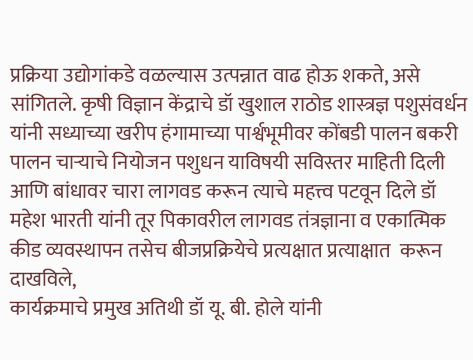प्रक्रिया उद्योगांकडे वळल्यास उत्पन्नात वाढ होऊ शकते, असे सांगितले. कृषी विज्ञान केंद्राचे डॉ खुशाल राठोड शास्त्रज्ञ पशुसंवर्धन यांनी सध्याच्या खरीप हंगामाच्या पार्श्वभूमीवर कोंबडी पालन बकरी पालन चाऱ्याचे नियोजन पशुधन याविषयी सविस्तर माहिती दिली आणि बांधावर चारा लागवड करून त्याचे महत्त्व पटवून दिले डॉ महेश भारती यांनी तूर पिकावरील लागवड तंत्रज्ञाना व एकात्मिक कीड व्यवस्थापन तसेच बीजप्रक्रियेचे प्रत्यक्षात प्रत्याक्षात  करून दाखविले,
कार्यक्रमाचे प्रमुख अतिथी डॉ यू. बी. होले यांनी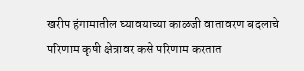खरीप हंगामातील घ्यावयाच्या काळजी वातावरण बदलाचे परिणाम कृषी क्षेत्रावर कसे परिणाम करतात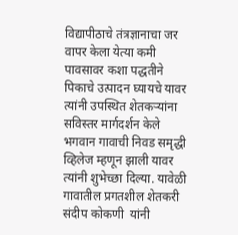विद्यापीठाचे तंत्रज्ञानाचा जर वापर केला येत्या कमी पावसावर कशा पद्धतीने पिकाचे उत्पादन घ्यायचे यावर त्यांनी उपस्थित शेतकऱ्यांना सविस्तर मार्गदर्शन केले भगवान गावाची निवड समृद्धी व्हिलेज म्हणून झाली यावर त्यांनी शुभेच्छा दिल्या. यावेळी गावातील प्रगतशील शेतकरी  संदीप कोकणी  यांनी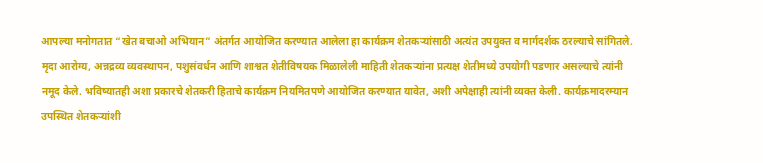आपल्या मनोगतात “खेत बचाओ अभियान” अंतर्गत आयोजित करण्यात आलेला हा कार्यक्रम शेतकऱ्यांसाठी अत्यंत उपयुक्त व मार्गदर्शक ठरल्याचे सांगितले. मृदा आरोग्य, अन्नद्रव्य व्यवस्थापन, पशुसंवर्धन आणि शाश्वत शेतीविषयक मिळालेली माहिती शेतकऱ्यांना प्रत्यक्ष शेतीमध्ये उपयोगी पडणार असल्याचे त्यांनी नमूद केले. भविष्यातही अशा प्रकारचे शेतकरी हिताचे कार्यक्रम नियमितपणे आयोजित करण्यात यावेत, अशी अपेक्षाही त्यांनी व्यक्त केली. कार्यक्रमादरम्यान उपस्थित शेतकऱ्यांशी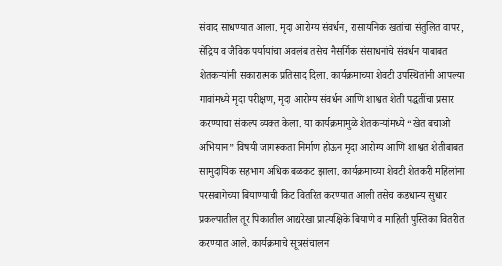संवाद साधण्यात आला. मृदा आरोग्य संवर्धन, रासायनिक खतांचा संतुलित वापर, सेंद्रिय व जैविक पर्यायांचा अवलंब तसेच नैसर्गिक संसाधनांचे संवर्धन याबाबत शेतकऱ्यांनी सकारात्मक प्रतिसाद दिला. कार्यक्रमाच्या शेवटी उपस्थितांनी आपल्या गावांमध्ये मृदा परीक्षण, मृदा आरोग्य संवर्धन आणि शाश्वत शेती पद्धतींचा प्रसार करण्याचा संकल्प व्यक्त केला. या कार्यक्रमामुळे शेतकऱ्यांमध्ये “खेत बचाओ अभियान” विषयी जागरूकता निर्माण होऊन मृदा आरोग्य आणि शाश्वत शेतीबाबत सामुदायिक सहभाग अधिक बळकट झाला. कार्यक्रमाच्या शेवटी शेतकरी महिलांना परसबागेच्या बियाण्याची किट वितरित करण्यात आली तसेच कडधान्य सुधार प्रकल्पातील तूर पिकातील आद्यरेखा प्रात्यक्षिके बियाणे व माहिती पुस्तिका वितरीत करण्यात आले. कार्यक्रमाचे सूत्रसंचालन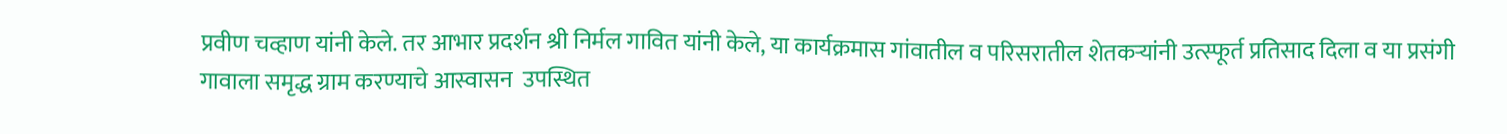प्रवीण चव्हाण यांनी केले. तर आभार प्रदर्शन श्री निर्मल गावित यांनी केले, या कार्यक्रमास गांवातील व परिसरातील शेतकऱ्यांनी उत्स्फूर्त प्रतिसाद दिला व या प्रसंगी गावाला समृद्ध ग्राम करण्याचे आस्वासन  उपस्थित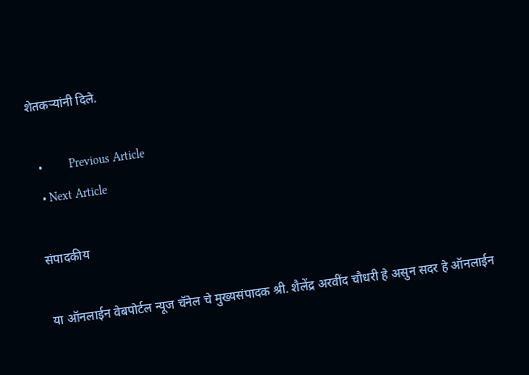शेतकऱ्यांनी दिले.

  •         Previous Article
  • Next Article

संपादकीय

या ऑनलाईन वेबपोर्टल न्यूज चॅनेल चे मुख्यसंपादक श्री. शैलेंद्र अरवींद चौधरी हे असुन सदर हे ऑनलाईन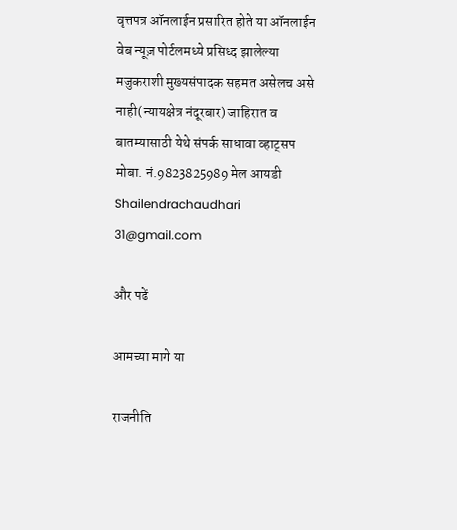वृत्तपत्र ऑनलाईन प्रसारित होते या ऑनलाईन वेब न्यूज़ पोर्टलमध्ये प्रसिध्द झालेल्या मजुकराशी मुख्यसंपादक सहमत असेलच असे नाही(न्यायक्षेत्र नंदूरबार) जाहिरात व बातम्यासाठी येथे संपर्क साधावा व्हाट्सप मोबा. नं.9823825989 मेल आयडी Shailendrachaudhari 31@gmail.com

और पढें

आमच्या मागे या

राजनीति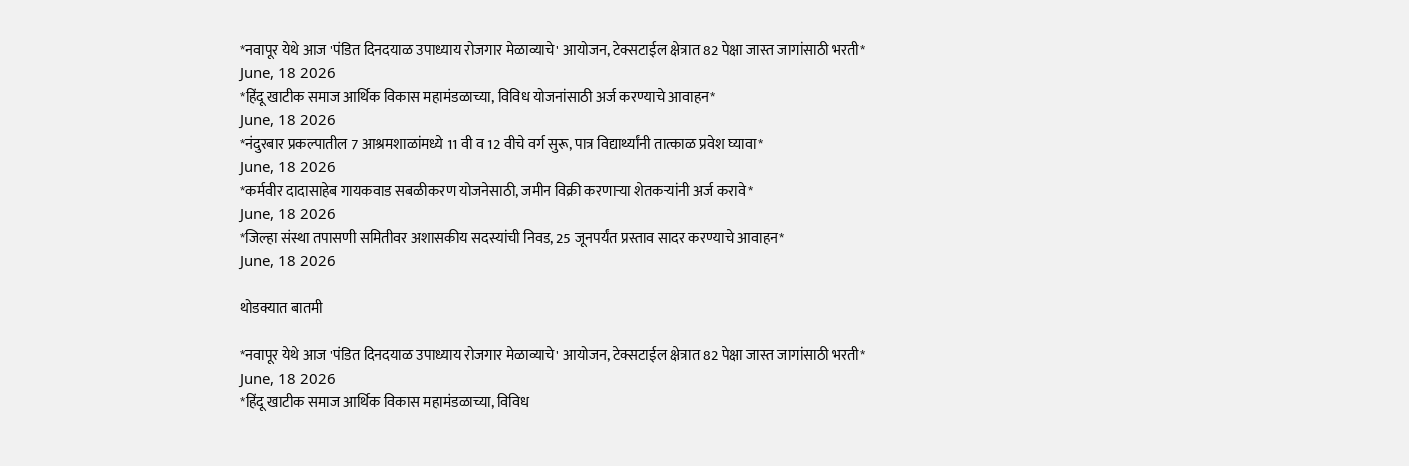*नवापूर येथे आज 'पंडित दिनदयाळ उपाध्याय रोजगार मेळाव्याचे' आयोजन, टेक्सटाईल क्षेत्रात 82 पेक्षा जास्त जागांसाठी भरती*
June, 18 2026
*हिंदू खाटीक समाज आर्थिक विकास महामंडळाच्या, विविध योजनांसाठी अर्ज करण्याचे आवाहन*
June, 18 2026
*नंदुरबार प्रकल्पातील 7 आश्रमशाळांमध्ये 11 वी व 12 वीचे वर्ग सुरू, पात्र विद्यार्थ्यांनी तात्काळ प्रवेश घ्यावा*
June, 18 2026
*कर्मवीर दादासाहेब गायकवाड सबळीकरण योजनेसाठी, जमीन विक्री करणाऱ्या शेतकऱ्यांनी अर्ज करावे*
June, 18 2026
*जिल्हा संस्था तपासणी समितीवर अशासकीय सदस्यांची निवड, 25 जूनपर्यंत प्रस्ताव सादर करण्याचे आवाहन*
June, 18 2026

थोडक्यात बातमी

*नवापूर येथे आज 'पंडित दिनदयाळ उपाध्याय रोजगार मेळाव्याचे' आयोजन, टेक्सटाईल क्षेत्रात 82 पेक्षा जास्त जागांसाठी भरती*
June, 18 2026
*हिंदू खाटीक समाज आर्थिक विकास महामंडळाच्या, विविध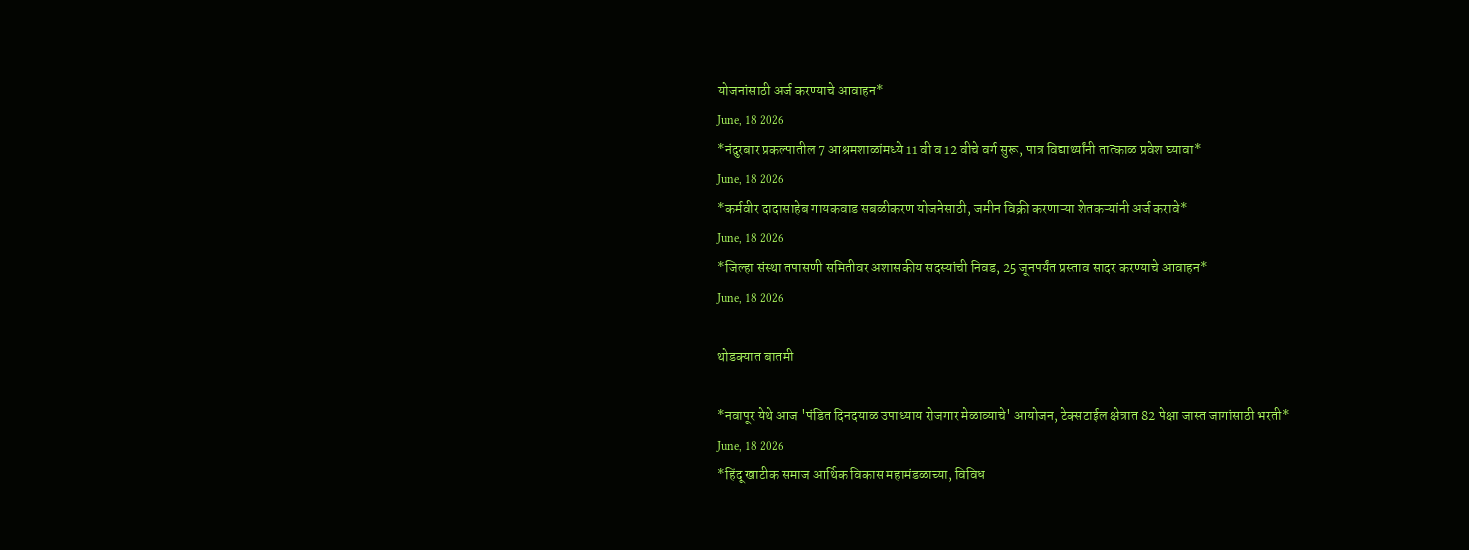योजनांसाठी अर्ज करण्याचे आवाहन*
June, 18 2026
*नंदुरबार प्रकल्पातील 7 आश्रमशाळांमध्ये 11 वी व 12 वीचे वर्ग सुरू, पात्र विद्यार्थ्यांनी तात्काळ प्रवेश घ्यावा*
June, 18 2026
*कर्मवीर दादासाहेब गायकवाड सबळीकरण योजनेसाठी, जमीन विक्री करणाऱ्या शेतकऱ्यांनी अर्ज करावे*
June, 18 2026
*जिल्हा संस्था तपासणी समितीवर अशासकीय सदस्यांची निवड, 25 जूनपर्यंत प्रस्ताव सादर करण्याचे आवाहन*
June, 18 2026

थोडक्यात बातमी

*नवापूर येथे आज 'पंडित दिनदयाळ उपाध्याय रोजगार मेळाव्याचे' आयोजन, टेक्सटाईल क्षेत्रात 82 पेक्षा जास्त जागांसाठी भरती*
June, 18 2026
*हिंदू खाटीक समाज आर्थिक विकास महामंडळाच्या, विविध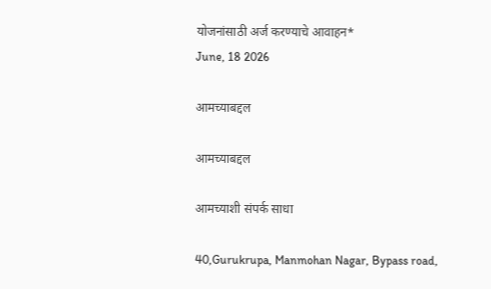योजनांसाठी अर्ज करण्याचे आवाहन*
June, 18 2026

आमच्याबद्दल

आमच्याबद्दल

आमच्याशी संपर्क साधा

40,Gurukrupa, Manmohan Nagar, Bypass road,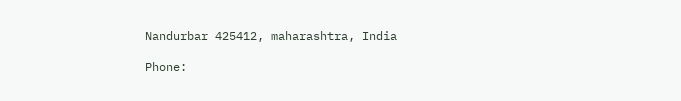Nandurbar 425412, maharashtra, India

Phone: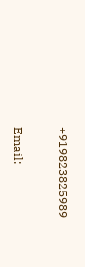+919823825989

Email: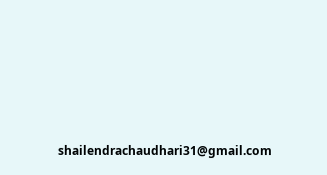shailendrachaudhari31@gmail.com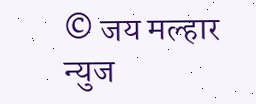© जय मल्हार न्युज